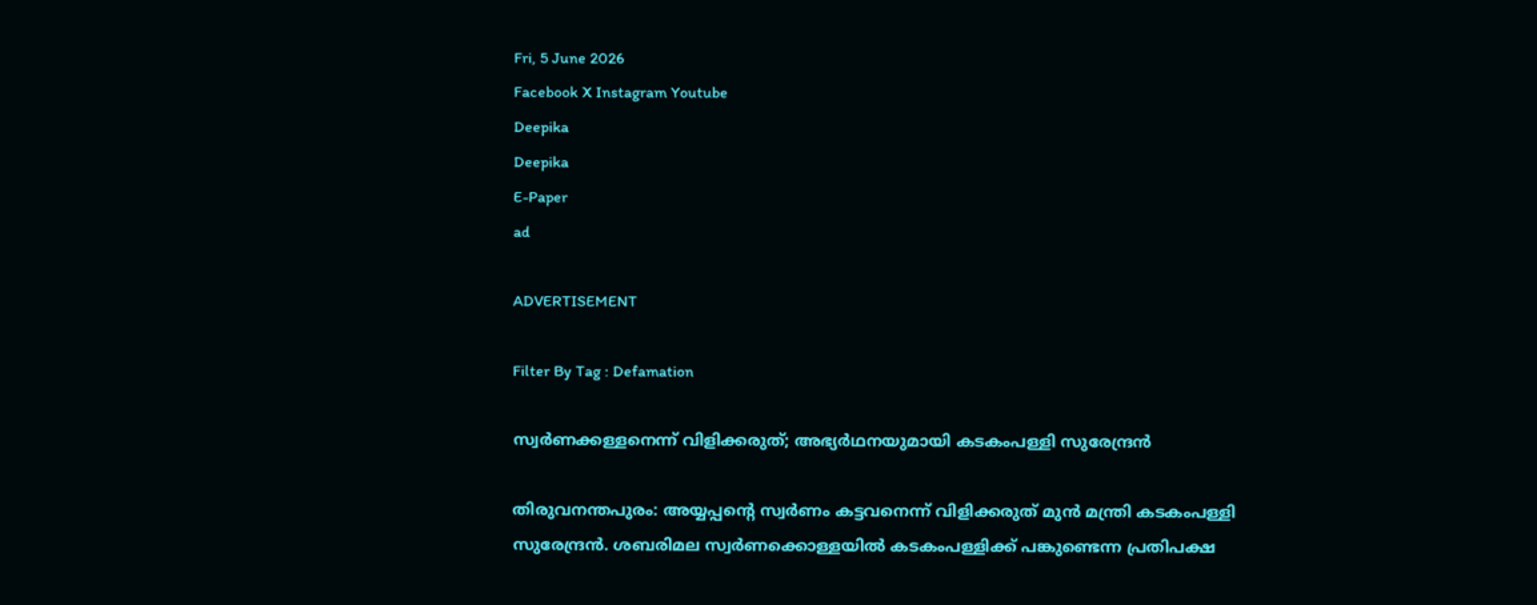Fri, 5 June 2026
Facebook X Instagram Youtube
Deepika
Deepika
E-Paper
ad

ADVERTISEMENT

Filter By Tag : Defamation

സ്വർണക്കള്ളനെന്ന് വിളിക്കരുത്; അഭ്യര്‍ഥനയുമായി കടകംപള്ളി സുരേന്ദ്രന്‍

തിരുവനന്തപുരം: അയ്യപ്പന്‍റെ സ്വര്‍ണം കട്ടവനെന്ന് വിളിക്കരുത് മുൻ മന്ത്രി കടകംപള്ളി സുരേന്ദ്രന്‍. ശബരിമല സ്വർണക്കൊള്ളയിൽ കടകംപള്ളിക്ക് പങ്കുണ്ടെന്ന പ്രതിപക്ഷ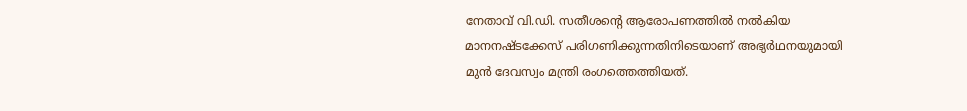നേതാവ് വി.ഡി. സതീശന്‍റെ ആരോപണത്തിൽ നൽകിയ മാനനഷ്‌ടക്കേസ് പരിഗണിക്കുന്നതിനിടെയാണ് അഭ്യര്‍ഥനയുമായി മുൻ ദേവസ്വം മന്ത്രി രംഗത്തെത്തിയത്.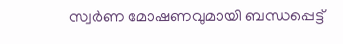സ്വർണ മോഷണവുമായി ബന്ധപ്പെട്ട്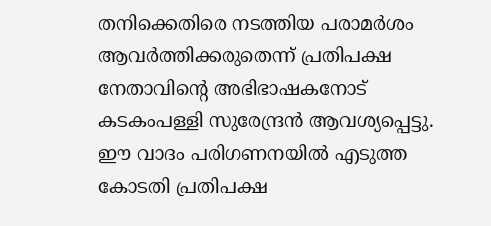തനിക്കെതിരെ നടത്തിയ പരാമർശം ആവർത്തിക്കരുതെന്ന് പ്രതിപക്ഷ നേതാവിന്‍റെ അഭിഭാഷകനോട് കടകംപള്ളി സുരേന്ദ്രൻ ആവശ്യപ്പെട്ടു. ഈ വാദം പരിഗണനയിൽ എടുത്ത കോടതി പ്രതിപക്ഷ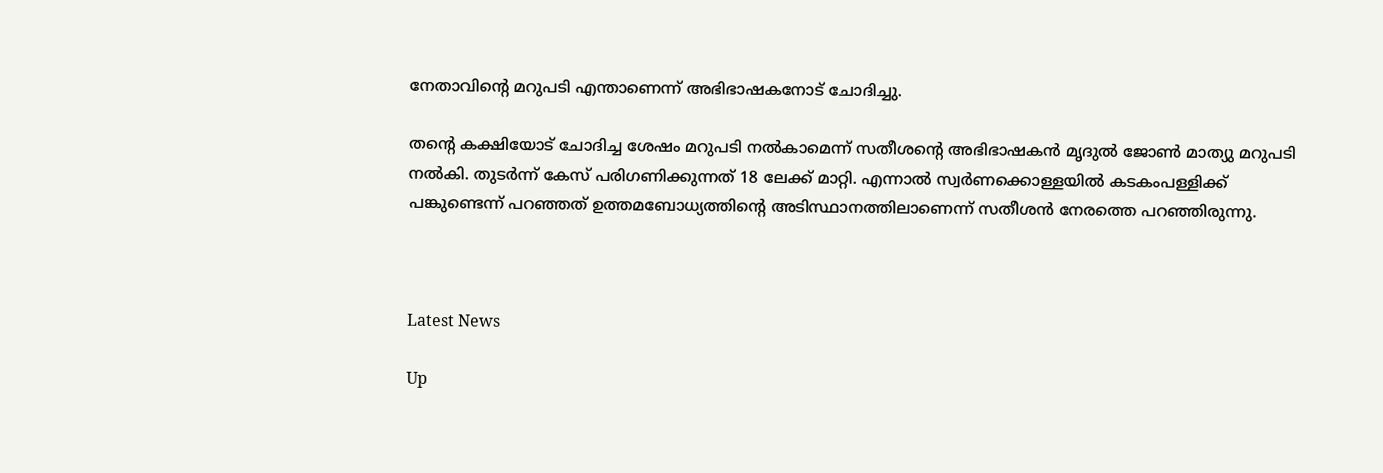നേതാവിന്‍റെ മറുപടി എന്താണെന്ന് അഭിഭാഷകനോട് ചോദിച്ചു.

തന്‍റെ കക്ഷിയോട് ചോദിച്ച ശേഷം മറുപടി നൽകാമെന്ന് സതീശന്‍റെ അഭിഭാഷകൻ മൃദുൽ ജോൺ മാത്യു മറുപടി നൽകി. തുടർന്ന് കേസ് പരിഗണിക്കുന്നത് 18 ലേക്ക് മാറ്റി. എന്നാൽ സ്വർണക്കൊള്ളയിൽ കടകംപള്ളിക്ക് പങ്കുണ്ടെന്ന് പറഞ്ഞത് ഉത്തമബോധ്യത്തിന്‍റെ അടിസ്ഥാനത്തിലാണെന്ന് സതീശൻ നേരത്തെ പറഞ്ഞിരുന്നു.



Latest News

Up